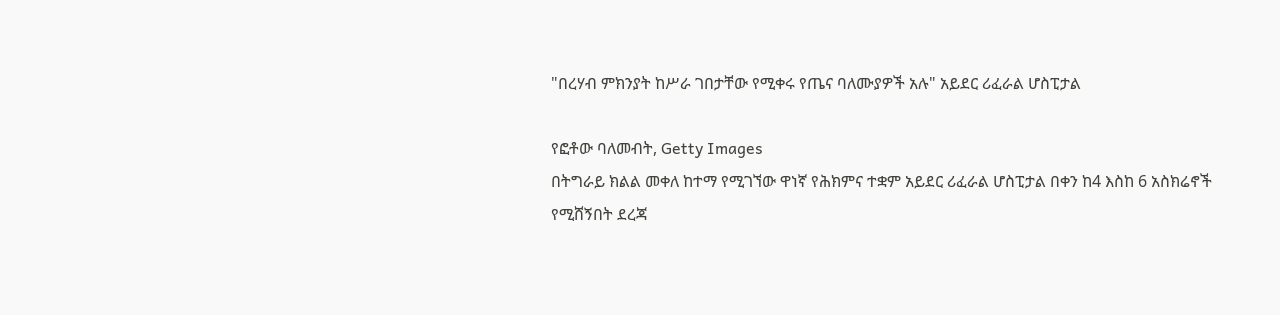"በረሃብ ምክንያት ከሥራ ገበታቸው የሚቀሩ የጤና ባለሙያዎች አሉ" አይደር ሪፈራል ሆስፒታል

የፎቶው ባለመብት, Getty Images
በትግራይ ክልል መቀለ ከተማ የሚገኘው ዋነኛ የሕክምና ተቋም አይደር ሪፈራል ሆስፒታል በቀን ከ4 እስከ 6 አስክሬኖች የሚሸኝበት ደረጃ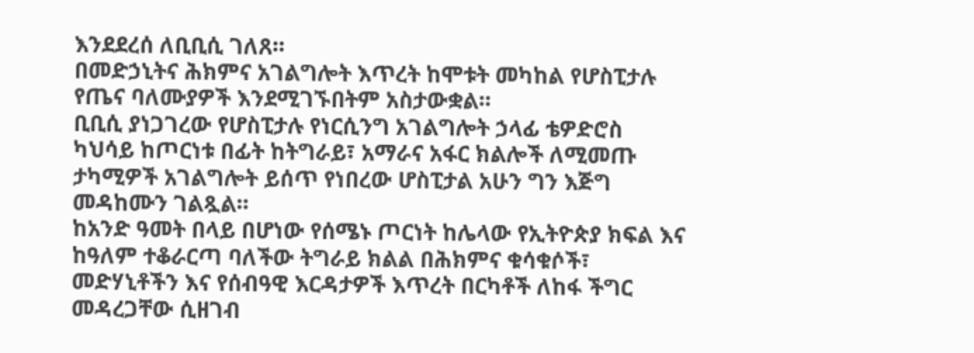እንደደረሰ ለቢቢሲ ገለጸ።
በመድኃኒትና ሕክምና አገልግሎት እጥረት ከሞቱት መካከል የሆስፒታሉ የጤና ባለሙያዎች እንደሚገኙበትም አስታውቋል።
ቢቢሲ ያነጋገረው የሆስፒታሉ የነርሲንግ አገልግሎት ኃላፊ ቴዎድሮስ ካህሳይ ከጦርነቱ በፊት ከትግራይ፣ አማራና አፋር ክልሎች ለሚመጡ ታካሚዎች አገልግሎት ይሰጥ የነበረው ሆስፒታል አሁን ግን እጅግ መዳከሙን ገልጿል።
ከአንድ ዓመት በላይ በሆነው የሰሜኑ ጦርነት ከሌላው የኢትዮጵያ ክፍል እና ከዓለም ተቆራርጣ ባለችው ትግራይ ክልል በሕክምና ቁሳቁሶች፣ መድሃኒቶችን እና የሰብዓዊ እርዳታዎች እጥረት በርካቶች ለከፋ ችግር መዳረጋቸው ሲዘገብ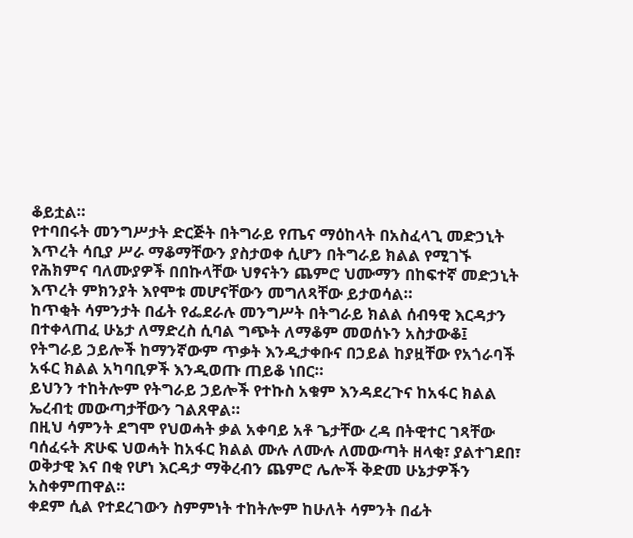ቆይቷል።
የተባበሩት መንግሥታት ድርጅት በትግራይ የጤና ማዕከላት በአስፈላጊ መድኃኒት እጥረት ሳቢያ ሥራ ማቆማቸውን ያስታወቀ ሲሆን በትግራይ ክልል የሚገኙ የሕክምና ባለሙያዎች በበኩላቸው ህፃናትን ጨምሮ ህሙማን በከፍተኛ መድኃኒት እጥረት ምክንያት እየሞቱ መሆናቸውን መግለጻቸው ይታወሳል።
ከጥቂት ሳምንታት በፊት የፌደራሉ መንግሥት በትግራይ ክልል ሰብዓዊ እርዳታን በተቀላጠፈ ሁኔታ ለማድረስ ሲባል ግጭት ለማቆም መወሰኑን አስታውቆ፤ የትግራይ ኃይሎች ከማንኛውም ጥቃት እንዲታቀቡና በኃይል ከያዟቸው የአጎራባች አፋር ክልል አካባቢዎች እንዲወጡ ጠይቆ ነበር።
ይህንን ተከትሎም የትግራይ ኃይሎች የተኩስ አቁም እንዳደረጉና ከአፋር ክልል ኤረብቲ መውጣታቸውን ገልጸዋል።
በዚህ ሳምንት ደግሞ የህወሓት ቃል አቀባይ አቶ ጌታቸው ረዳ በትዊተር ገጻቸው ባሰፈሩት ጽሁፍ ህወሓት ከአፋር ክልል ሙሉ ለሙሉ ለመውጣት ዘላቂ፣ ያልተገደበ፣ ወቅታዊ እና በቂ የሆነ እርዳታ ማቅረብን ጨምሮ ሌሎች ቅድመ ሁኔታዎችን አስቀምጠዋል።
ቀደም ሲል የተደረገውን ስምምነት ተከትሎም ከሁለት ሳምንት በፊት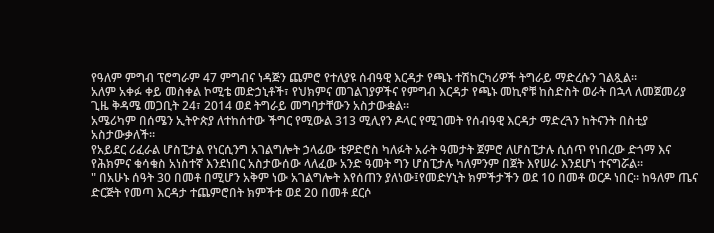የዓለም ምግብ ፕሮግራም 47 ምግብና ነዳጅን ጨምሮ የተለያዩ ሰብዓዊ እርዳታ የጫኑ ተሽከርካሪዎች ትግራይ ማድረሱን ገልጿል።
አለም አቀፉ ቀይ መስቀል ኮሚቴ መድኃኒቶች፣ የህክምና መገልገያዎችና የምግብ እርዳታ የጫኑ መኪኖቹ ከስድስት ወራት በኋላ ለመጀመሪያ ጊዜ ቅዳሜ መጋቢት 24፣ 2014 ወደ ትግራይ መግባታቸውን አስታውቋል።
አሜሪካም በሰሜን ኢትዮጵያ ለተከሰተው ችግር የሚውል 313 ሚሊየን ዶላር የሚገመት የሰብዓዊ እርዳታ ማድረጓን ከትናንት በስቲያ አስታውቃለች።
የአይደር ሪፈራል ሆስፒታል የነርሲንግ አገልግሎት ኃላፊው ቴዎድሮስ ካለፉት አራት ዓመታት ጀምሮ ለሆስፒታሉ ሲሰጥ የነበረው ድጎማ እና የሕክምና ቁሳቁስ አነስተኛ እንደነበር አስታውሰው ላለፈው አንድ ዓመት ግን ሆስፒታሉ ካለምንም በጀት እየሠራ እንደሆነ ተናግሯል።
" በአሁኑ ሰዓት 30 በመቶ በሚሆን አቅም ነው አገልግሎት እየሰጠን ያለነው፤የመድሃኒት ክምችታችን ወደ 10 በመቶ ወርዶ ነበር። ከዓለም ጤና ድርጅት የመጣ እርዳታ ተጨምሮበት ክምችቱ ወደ 20 በመቶ ደርሶ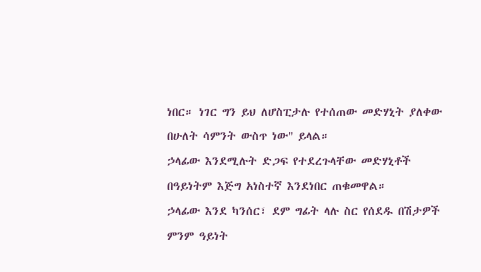ነበር። ነገር ግን ይህ ለሆስፒታሉ የተሰጠው መድሃኒት ያለቀው በሁለት ሳምንት ውስጥ ነው" ይላል።
ኃላፊው እንደሚሉት ድጋፍ የተደረጉላቸው መድሃኒቶች በዓይነትም እጅግ አነስተኛ እንደነበር ጠቁመዋል።
ኃላፊው እንደ ካንሰር፣ ደም ግፊት ላሉ ስር የሰደዱ በሽታዎች ምንም ዓይነት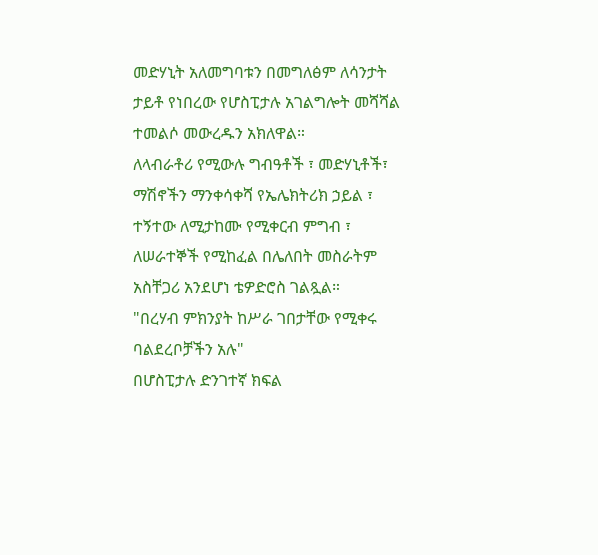መድሃኒት አለመግባቱን በመግለፅም ለሳንታት ታይቶ የነበረው የሆስፒታሉ አገልግሎት መሻሻል ተመልሶ መውረዱን አክለዋል።
ለላብራቶሪ የሚውሉ ግብዓቶች ፣ መድሃኒቶች፣ ማሽኖችን ማንቀሳቀሻ የኤሌክትሪክ ኃይል ፣ ተኝተው ለሚታከሙ የሚቀርብ ምግብ ፣ ለሠራተኞች የሚከፈል በሌለበት መስራትም አስቸጋሪ አንደሆነ ቴዎድሮስ ገልጿል።
"በረሃብ ምክንያት ከሥራ ገበታቸው የሚቀሩ ባልደረቦቻችን አሉ"
በሆስፒታሉ ድንገተኛ ክፍል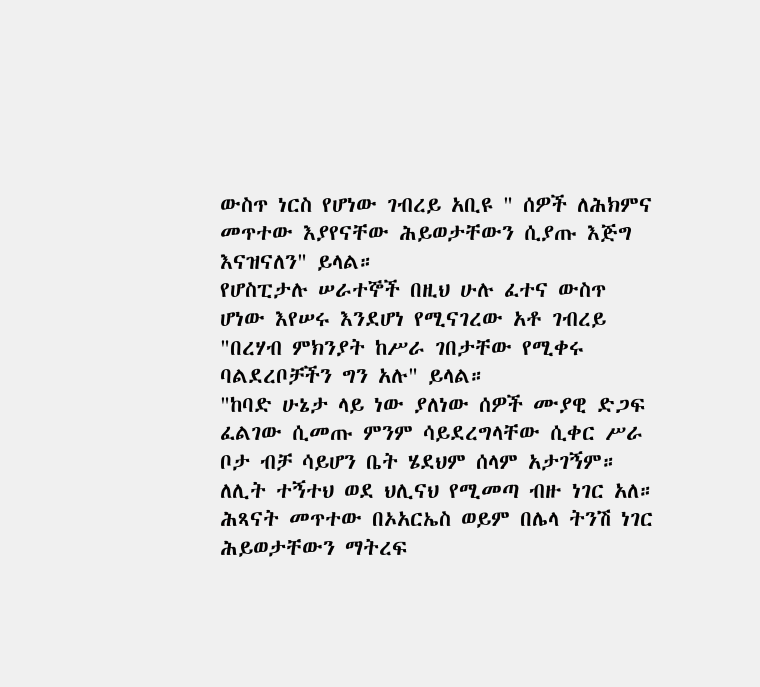ውስጥ ነርስ የሆነው ገብረይ አቢዩ " ሰዎች ለሕክምና መጥተው እያየናቸው ሕይወታቸውን ሲያጡ እጅግ እናዝናለን" ይላል።
የሆስፒታሉ ሠራተኞች በዚህ ሁሉ ፈተና ውስጥ ሆነው እየሠሩ እንደሆነ የሚናገረው አቶ ገብረይ "በረሃብ ምክንያት ከሥራ ገበታቸው የሚቀሩ ባልደረቦቻችን ግን አሉ" ይላል።
"ከባድ ሁኔታ ላይ ነው ያለነው ሰዎች ሙያዊ ድጋፍ ፈልገው ሲመጡ ምንም ሳይደረግላቸው ሲቀር ሥራ ቦታ ብቻ ሳይሆን ቤት ሄደህም ሰላም አታገኝም። ለሊት ተኝተህ ወደ ህሊናህ የሚመጣ ብዙ ነገር አለ። ሕጻናት መጥተው በኦአርኤስ ወይም በሌላ ትንሽ ነገር ሕይወታቸውን ማትረፍ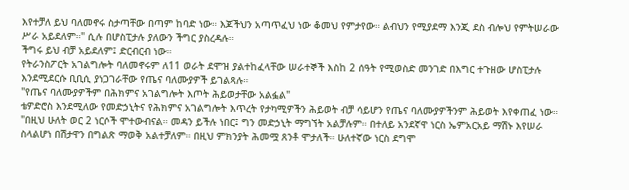እየተቻለ ይህ ባለመኖሩ ስታጣቸው በጣም ከባድ ነው። እጆችህን አጣጥፈህ ነው ቆመህ የምታየው። ልብህን የሚያደማ እንጂ ደስ ብሎህ የምትሠራው ሥራ አይደለም።" ሲሉ በሆስፒታሉ ያለውን ችግር ያስረዳሉ።
ችግሩ ይህ ብቻ አይደለም፤ ድርብርብ ነው።
የትራንስፖርት አገልግሎት ባለመኖሩም ለ11 ወራት ደሞዝ ያልተከፈላቸው ሠራተኞች እስከ 2 ሰዓት የሚወስድ መንገድ በእግር ተጉዘው ሆስፒታሉ እንደሚደርሱ ቢቢሲ ያነጋገራቸው የጤና ባለሙያዎች ይገልጻሉ።
"የጤና ባለሙያዎችም በሕክምና አገልግሎት እጦት ሕይወታቸው አልፏል"
ቴዎድሮስ እንደሚለው የመድኃኒትና የሕክምና አገልግሎት እጥረት የታካሚዎችን ሕይወት ብቻ ሳይሆን የጤና ባለሙያዎችንም ሕይወት እየቀጠፈ ነው።
"በዚህ ሁለት ወር 2 ነርሶች ሞተውብናል። መዳን ይችሉ ነበር፤ ግን መድኃኒት ማግኘት አልቻሉም። በተለይ አንደኛዋ ነርስ ኤምአርአይ ማሽኑ እየሠራ ስላልሆነ በሽታዋን በግልጽ ማወቅ አልተቻለም። በዚህ ምክንያት ሕመሟ ጸንቶ ሞታለች። ሁለተኛው ነርስ ደግሞ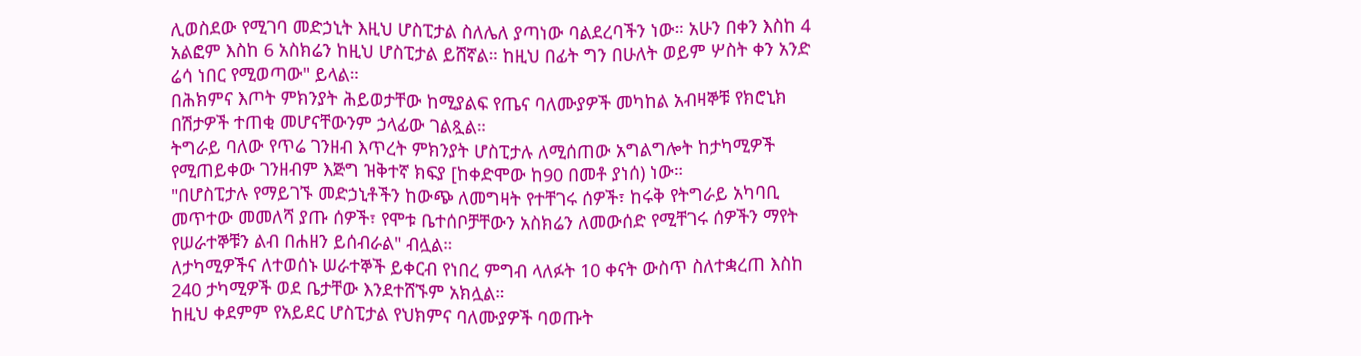ሊወስደው የሚገባ መድኃኒት እዚህ ሆስፒታል ስለሌለ ያጣነው ባልደረባችን ነው። አሁን በቀን እስከ 4 አልፎም እስከ 6 አስክሬን ከዚህ ሆስፒታል ይሸኛል። ከዚህ በፊት ግን በሁለት ወይም ሦስት ቀን አንድ ሬሳ ነበር የሚወጣው" ይላል።
በሕክምና እጦት ምክንያት ሕይወታቸው ከሚያልፍ የጤና ባለሙያዎች መካከል አብዛኞቹ የክሮኒክ በሽታዎች ተጠቂ መሆናቸውንም ኃላፊው ገልጿል።
ትግራይ ባለው የጥሬ ገንዘብ እጥረት ምክንያት ሆስፒታሉ ለሚሰጠው አግልግሎት ከታካሚዎች የሚጠይቀው ገንዘብም እጅግ ዝቅተኛ ክፍያ [ከቀድሞው ከ90 በመቶ ያነሰ) ነው።
"በሆስፒታሉ የማይገኙ መድኃኒቶችን ከውጭ ለመግዛት የተቸገሩ ሰዎች፣ ከሩቅ የትግራይ አካባቢ መጥተው መመለሻ ያጡ ሰዎች፣ የሞቱ ቤተሰቦቻቸውን አስክሬን ለመውሰድ የሚቸገሩ ሰዎችን ማየት የሠራተኞቹን ልብ በሐዘን ይሰብራል" ብሏል።
ለታካሚዎችና ለተወሰኑ ሠራተኞች ይቀርብ የነበረ ምግብ ላለፉት 10 ቀናት ውስጥ ስለተቋረጠ እስከ 240 ታካሚዎች ወደ ቤታቸው እንደተሸኙም አክሏል።
ከዚህ ቀደምም የአይደር ሆስፒታል የህክምና ባለሙያዎች ባወጡት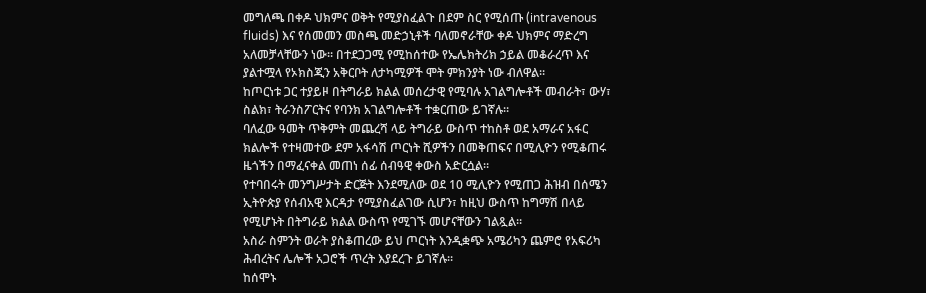መግለጫ በቀዶ ህክምና ወቅት የሚያስፈልጉ በደም ስር የሚሰጡ (intravenous fluids) እና የሰመመን መስጫ መድኃኒቶች ባለመኖራቸው ቀዶ ህክምና ማድረግ አለመቻላቸውን ነው። በተደጋጋሚ የሚከሰተው የኤሌክትሪክ ኃይል መቆራረጥ እና ያልተሟላ የኦክስጂን አቅርቦት ለታካሚዎች ሞት ምክንያት ነው ብለዋል።
ከጦርነቱ ጋር ተያይዞ በትግራይ ክልል መሰረታዊ የሚባሉ አገልግሎቶች መብራት፣ ውሃ፣ ስልክ፣ ትራንስፖርትና የባንክ አገልግሎቶች ተቋርጠው ይገኛሉ።
ባለፈው ዓመት ጥቅምት መጨረሻ ላይ ትግራይ ውስጥ ተከስቶ ወደ አማራና አፋር ክልሎች የተዛመተው ደም አፋሳሽ ጦርነት ሺዎችን በመቅጠፍና በሚሊዮን የሚቆጠሩ ዜጎችን በማፈናቀል መጠነ ሰፊ ሰብዓዊ ቀውስ አድርሷል።
የተባበሩት መንግሥታት ድርጅት እንደሚለው ወደ 10 ሚሊዮን የሚጠጋ ሕዝብ በሰሜን ኢትዮጵያ የሰብአዊ እርዳታ የሚያስፈልገው ሲሆን፣ ከዚህ ውስጥ ከግማሽ በላይ የሚሆኑት በትግራይ ክልል ውስጥ የሚገኙ መሆናቸውን ገልጿል።
አስራ ስምንት ወራት ያስቆጠረው ይህ ጦርነት እንዲቋጭ አሜሪካን ጨምሮ የአፍሪካ ሕብረትና ሌሎች አጋሮች ጥረት እያደረጉ ይገኛሉ።
ከሰሞኑ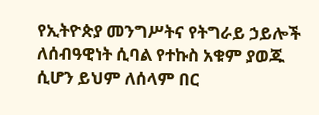የኢትዮጵያ መንግሥትና የትግራይ ኃይሎች ለሰብዓዊነት ሲባል የተኩስ አቁም ያወጁ ሲሆን ይህም ለሰላም በር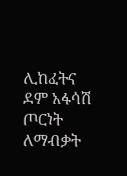ሊከፈትና ደም አፋሳሽ ጦርነት ለማብቃት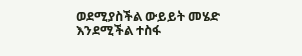ወደሚያስችል ውይይት መሄድ እንደሚችል ተስፋ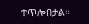ተጥሎበታል።